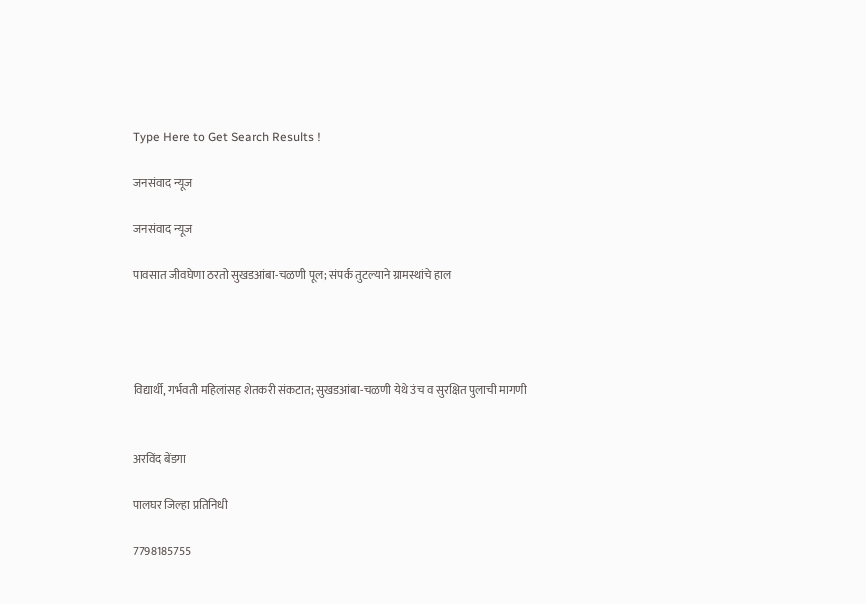Type Here to Get Search Results !

जनसंवाद न्यूज

जनसंवाद न्यूज

पावसात जीवघेणा ठरतो सुखडआंबा-चळणी पूल; संपर्क तुटल्याने ग्रामस्थांचे हाल




विद्यार्थी, गर्भवती महिलांसह शेतकरी संकटात; सुखडआंबा-चळणी येथे उंच व सुरक्षित पुलाची मागणी


अरविंद बेंडगा

पालघर जिल्हा प्रतिनिधी

7798185755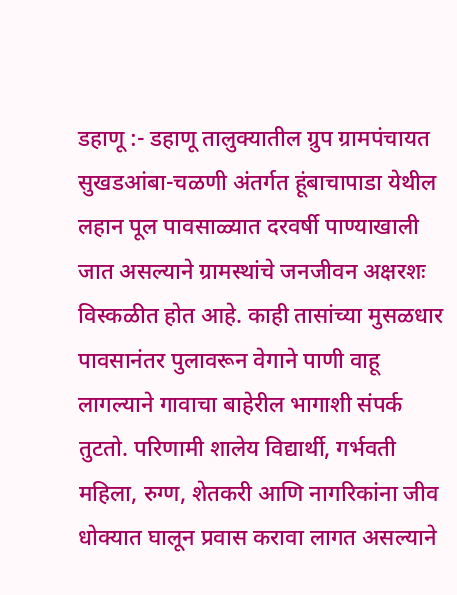डहाणू :- डहाणू तालुक्यातील ग्रुप ग्रामपंचायत सुखडआंबा-चळणी अंतर्गत हूंबाचापाडा येथील लहान पूल पावसाळ्यात दरवर्षी पाण्याखाली जात असल्याने ग्रामस्थांचे जनजीवन अक्षरशः विस्कळीत होत आहे. काही तासांच्या मुसळधार पावसानंतर पुलावरून वेगाने पाणी वाहू लागल्याने गावाचा बाहेरील भागाशी संपर्क तुटतो. परिणामी शालेय विद्यार्थी, गर्भवती महिला, रुग्ण, शेतकरी आणि नागरिकांना जीव धोक्यात घालून प्रवास करावा लागत असल्याने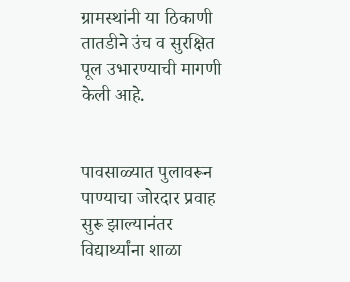ग्रामस्थांनी या ठिकाणी तातडीने उंच व सुरक्षित पूल उभारण्याची मागणी केली आहे.


पावसाळ्यात पुलावरून पाण्याचा जोरदार प्रवाह सुरू झाल्यानंतर विद्यार्थ्यांना शाळा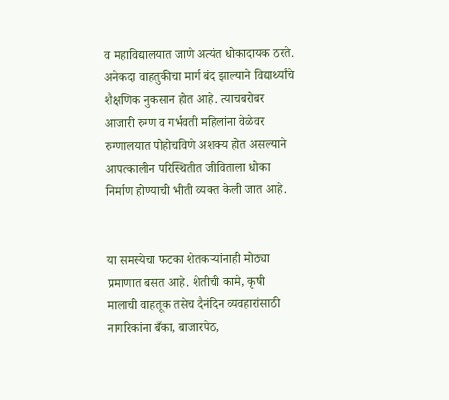व महाविद्यालयात जाणे अत्यंत धोकादायक ठरते. अनेकदा वाहतुकीचा मार्ग बंद झाल्याने विद्यार्थ्यांचे शैक्षणिक नुकसान होत आहे. त्याचबरोबर आजारी रुग्ण व गर्भवती महिलांना वेळेवर रुग्णालयात पोहोचविणे अशक्य होत असल्याने आपत्कालीन परिस्थितीत जीविताला धोका निर्माण होण्याची भीती व्यक्त केली जात आहे.


या समस्येचा फटका शेतकऱ्यांनाही मोठ्या प्रमाणात बसत आहे. शेतीची कामे, कृषी मालाची वाहतूक तसेच दैनंदिन व्यवहारांसाठी नागरिकांना बँका, बाजारपेठ,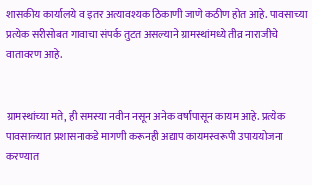शासकीय कार्यालये व इतर अत्यावश्यक ठिकाणी जाणे कठीण होत आहे. पावसाच्या प्रत्येक सरीसोबत गावाचा संपर्क तुटत असल्याने ग्रामस्थांमध्ये तीव्र नाराजीचे वातावरण आहे.


ग्रामस्थांच्या मते, ही समस्या नवीन नसून अनेक वर्षांपासून कायम आहे. प्रत्येक पावसाळ्यात प्रशासनाकडे मागणी करूनही अद्याप कायमस्वरूपी उपाययोजना करण्यात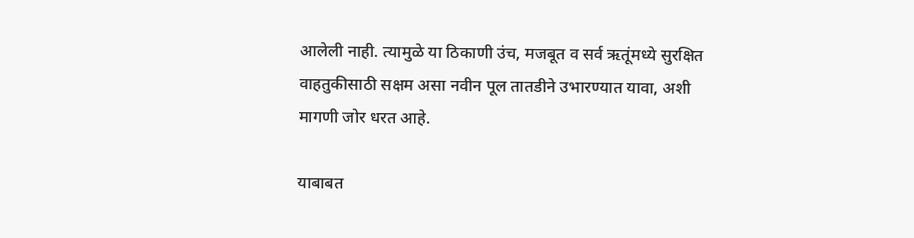आलेली नाही. त्यामुळे या ठिकाणी उंच, मजबूत व सर्व ऋतूंमध्ये सुरक्षित वाहतुकीसाठी सक्षम असा नवीन पूल तातडीने उभारण्यात यावा, अशी मागणी जोर धरत आहे.

याबाबत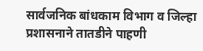सार्वजनिक बांधकाम विभाग व जिल्हा प्रशासनाने तातडीने पाहणी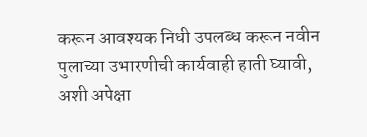करून आवश्यक निधी उपलब्ध करून नवीन पुलाच्या उभारणीची कार्यवाही हाती घ्यावी, अशी अपेक्षा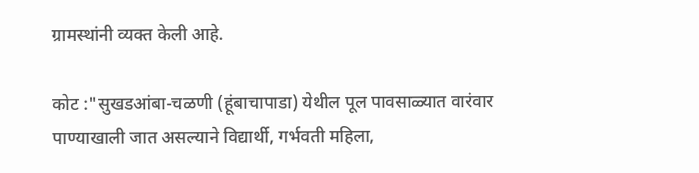ग्रामस्थांनी व्यक्त केली आहे.

कोट :"सुखडआंबा-चळणी (हूंबाचापाडा) येथील पूल पावसाळ्यात वारंवार पाण्याखाली जात असल्याने विद्यार्थी, गर्भवती महिला,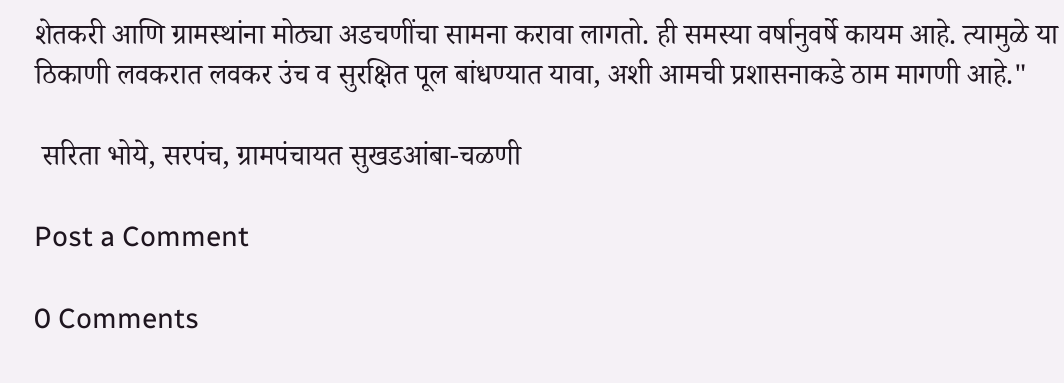शेतकरी आणि ग्रामस्थांना मोठ्या अडचणींचा सामना करावा लागतो. ही समस्या वर्षानुवर्षे कायम आहे. त्यामुळे या ठिकाणी लवकरात लवकर उंच व सुरक्षित पूल बांधण्यात यावा, अशी आमची प्रशासनाकडे ठाम मागणी आहे."

 सरिता भोये, सरपंच, ग्रामपंचायत सुखडआंबा-चळणी

Post a Comment

0 Comments